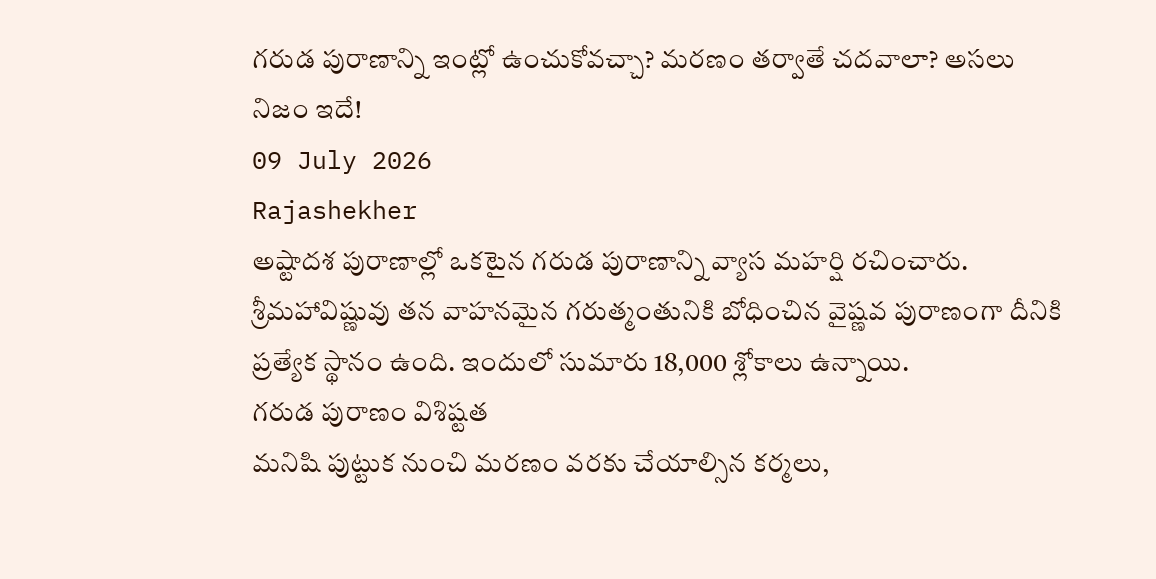గరుడ పురాణాన్ని ఇంట్లో ఉంచుకోవచ్చా? మరణం తర్వాతే చదవాలా? అసలు నిజం ఇదే!
09 July 2026
Rajashekher
అష్టాదశ పురాణాల్లో ఒకటైన గరుడ పురాణాన్ని వ్యాస మహర్షి రచించారు. శ్రీమహావిష్ణువు తన వాహనమైన గరుత్మంతునికి బోధించిన వైష్ణవ పురాణంగా దీనికి ప్రత్యేక స్థానం ఉంది. ఇందులో సుమారు 18,000 శ్లోకాలు ఉన్నాయి.
గరుడ పురాణం విశిష్టత
మనిషి పుట్టుక నుంచి మరణం వరకు చేయాల్సిన కర్మలు,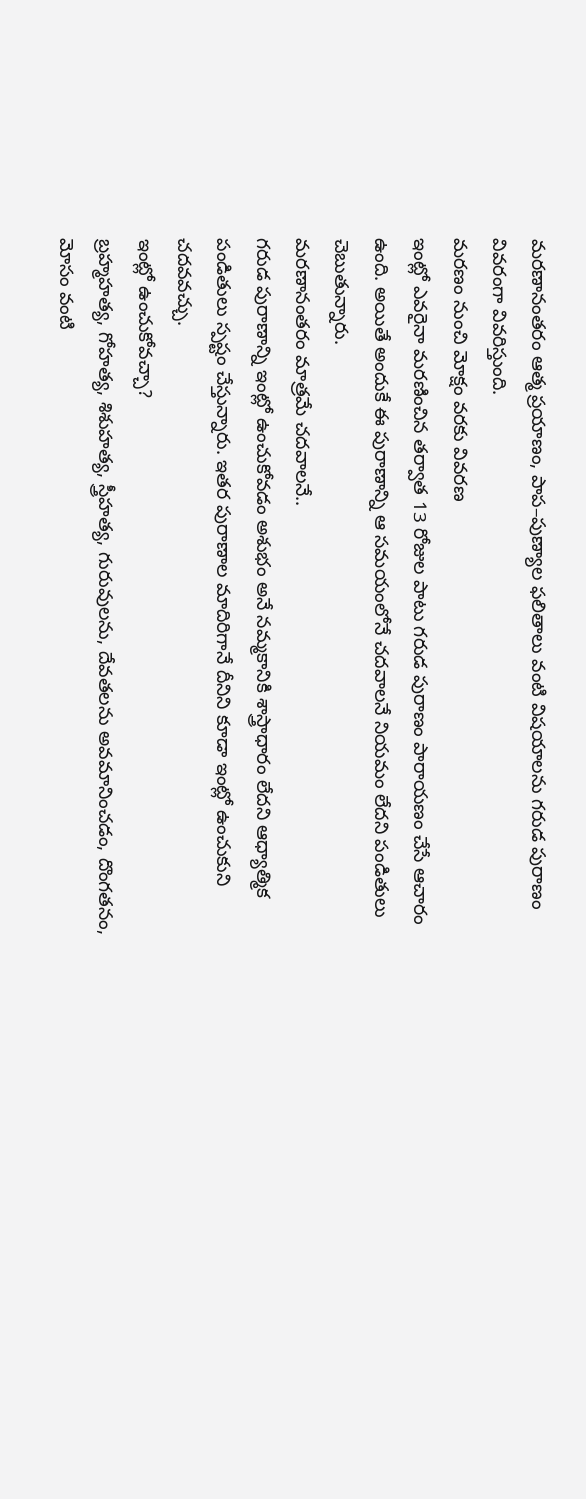మరణానంతరం ఆత్మ ప్రయాణం, పాప–పుణ్యాల ఫలితాలు వంటి విషయాలను గరుడ పురాణం వివరంగా వివరిస్తుంది.
మరణం నుంచి మోక్షం వరకు వివరణ
ఇంట్లో ఎవరైనా మరణించిన తర్వాత 13 రోజుల పాటు గరుడ పురాణం పారాయణం చేసే ఆచారం ఉంది. అయితే అందుకే ఈ పురాణాన్ని ఆ సమయంలోనే చదవాలనే నియమం లేదని పండితులు చెబుతున్నారు.
మరణానంతరం మాత్రమే చదవాలనే..
గరుడ పురాణాన్ని ఇంట్లో ఉంచుకోవడం అశుభం అనే నమ్మకానికి శాస్త్రాధారం లేదని ఆధ్యాత్మిక పండితులు స్పష్టం చేస్తున్నారు. ఇతర పురాణాల మాదిరిగానే దీనిని కూడా ఇంట్లో ఉంచుకుని చదవవచ్చు.
ఇంట్లో ఉంచుకోవచ్చా?
బ్రహ్మహత్య, గోహత్య, శిశుహత్య, స్త్రీహత్య, గురువులను, దేవతలను అవమానించడం, దొంగతనం, మోసం వంటి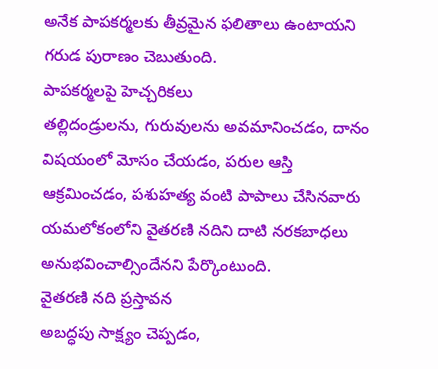అనేక పాపకర్మలకు తీవ్రమైన ఫలితాలు ఉంటాయని గరుడ పురాణం చెబుతుంది.
పాపకర్మలపై హెచ్చరికలు
తల్లిదండ్రులను, గురువులను అవమానించడం, దానం విషయంలో మోసం చేయడం, పరుల ఆస్తి ఆక్రమించడం, పశుహత్య వంటి పాపాలు చేసినవారు యమలోకంలోని వైతరణి నదిని దాటి నరకబాధలు అనుభవించాల్సిందేనని పేర్కొంటుంది.
వైతరణి నది ప్రస్తావన
అబద్ధపు సాక్ష్యం చెప్పడం,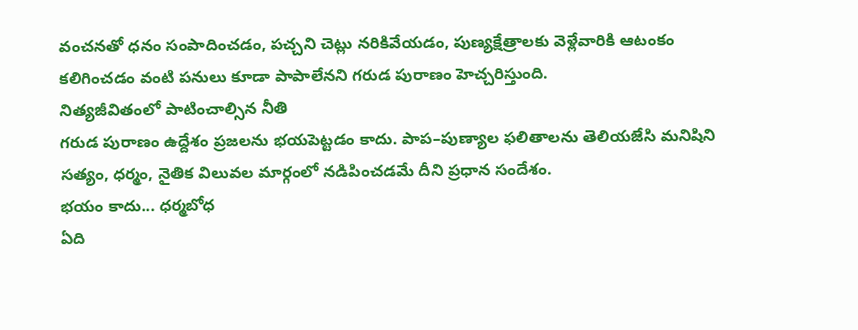వంచనతో ధనం సంపాదించడం, పచ్చని చెట్లు నరికివేయడం, పుణ్యక్షేత్రాలకు వెళ్లేవారికి ఆటంకం కలిగించడం వంటి పనులు కూడా పాపాలేనని గరుడ పురాణం హెచ్చరిస్తుంది.
నిత్యజీవితంలో పాటించాల్సిన నీతి
గరుడ పురాణం ఉద్దేశం ప్రజలను భయపెట్టడం కాదు. పాప–పుణ్యాల ఫలితాలను తెలియజేసి మనిషిని సత్యం, ధర్మం, నైతిక విలువల మార్గంలో నడిపించడమే దీని ప్రధాన సందేశం.
భయం కాదు... ధర్మబోధ
ఏది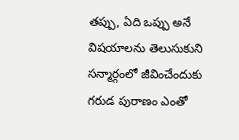తప్పు, ఏది ఒప్పు అనే విషయాలను తెలుసుకుని సన్మార్గంలో జీవించేందుకు గరుడ పురాణం ఎంతో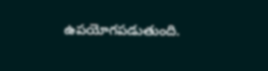ఉపయోగపడుతుంది.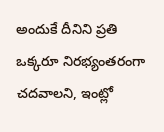అందుకే దీనిని ప్రతి ఒక్కరూ నిరభ్యంతరంగా చదవాలని, ఇంట్లో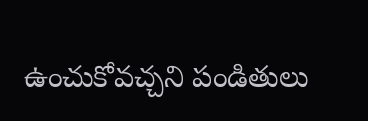ఉంచుకోవచ్చని పండితులు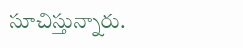సూచిస్తున్నారు.